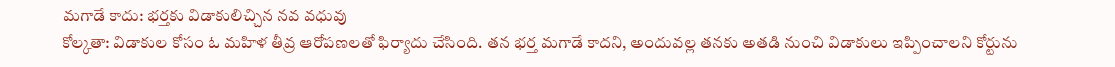మగాడే కాదు: భర్తకు విడాకులిచ్చిన నవ వధువు
కోల్కతా: విడాకుల కోసం ఓ మహిళ తీవ్ర ఆరోపణలతో ఫిర్యాదు చేసింది. తన భర్త మగాడే కాదని, అందువల్ల తనకు అతడి నుంచి విడాకులు ఇప్పించాలని కోర్టును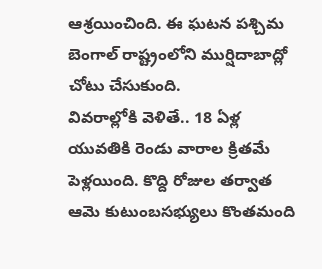ఆశ్రయించింది. ఈ ఘటన పశ్చిమ బెంగాల్ రాష్ట్రంలోని ముర్షిదాబాద్లో చోటు చేసుకుంది.
వివరాల్లోకి వెళితే.. 18 ఏళ్ల యువతికి రెండు వారాల క్రితమే పెళ్లయింది. కొద్ది రోజుల తర్వాత ఆమె కుటుంబసభ్యులు కొంతమంది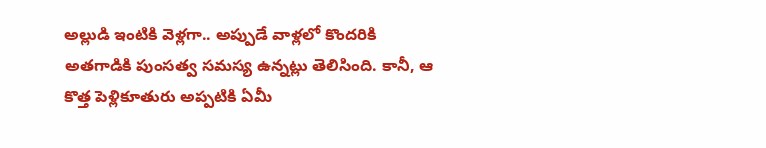అల్లుడి ఇంటికి వెళ్లగా.. అప్పుడే వాళ్లలో కొందరికి అతగాడికి పుంసత్వ సమస్య ఉన్నట్లు తెలిసింది. కానీ, ఆ కొత్త పెళ్లికూతురు అప్పటికి ఏమీ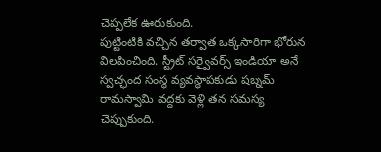చెప్పలేక ఊరుకుంది.
పుట్టింటికి వచ్చిన తర్వాత ఒక్కసారిగా భోరున విలపించింది. స్ట్రీట్ సర్వైవర్స్ ఇండియా అనే స్వచ్ఛంద సంస్థ వ్యవస్థాపకుడు షబ్నమ్ రామస్వామి వద్దకు వెళ్లి తన సమస్య చెప్పుకుంది.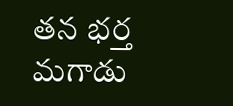తన భర్త మగాడు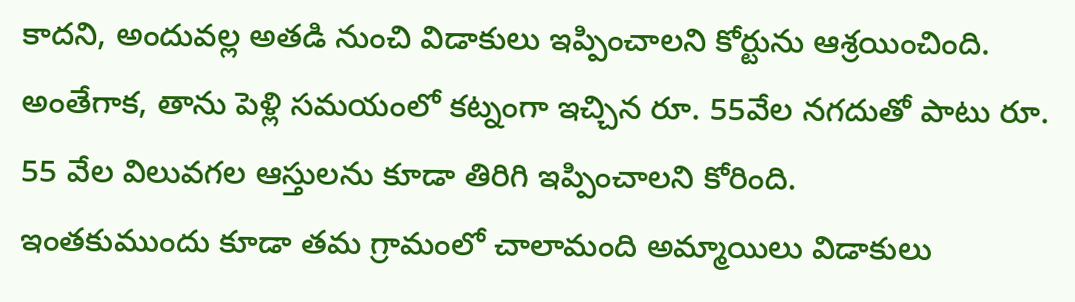కాదని, అందువల్ల అతడి నుంచి విడాకులు ఇప్పించాలని కోర్టును ఆశ్రయించింది. అంతేగాక, తాను పెళ్లి సమయంలో కట్నంగా ఇచ్చిన రూ. 55వేల నగదుతో పాటు రూ. 55 వేల విలువగల ఆస్తులను కూడా తిరిగి ఇప్పించాలని కోరింది.
ఇంతకుముందు కూడా తమ గ్రామంలో చాలామంది అమ్మాయిలు విడాకులు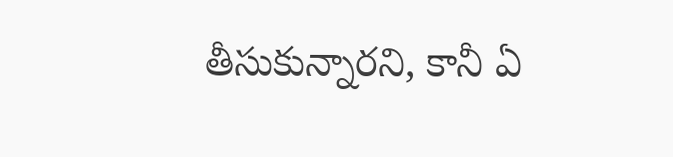తీసుకున్నారని, కానీ ఏ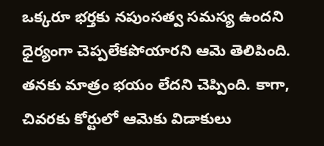ఒక్కరూ భర్తకు నపుంసత్వ సమస్య ఉందని ధైర్యంగా చెప్పలేకపోయారని ఆమె తెలిపింది. తనకు మాత్రం భయం లేదని చెప్పింది. కాగా, చివరకు కోర్టులో ఆమెకు విడాకులు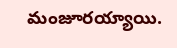మంజూరయ్యాయి.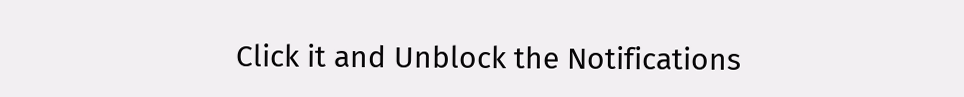Click it and Unblock the Notifications